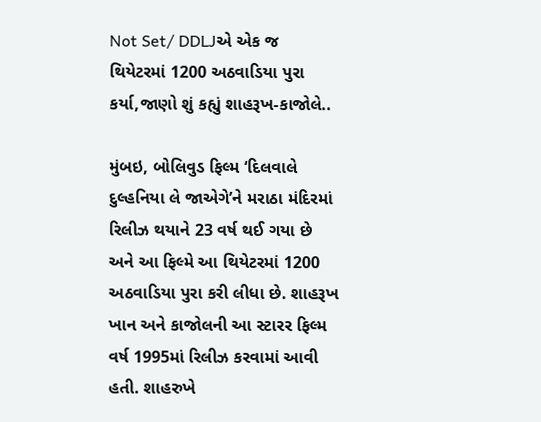Not Set/ DDLJએ એક જ થિયેટરમાં 1200 અઠવાડિયા પુરા કર્યા,જાણો શું કહ્યું શાહરૂખ-કાજોલે..

મુંબઇ, બોલિવુડ ફિલ્મ ‘દિલવાલે દુલ્હનિયા લે જાએગે’ને મરાઠા મંદિરમાં રિલીઝ થયાને 23 વર્ષ થઈ ગયા છે અને આ ફિલ્મે આ થિયેટરમાં 1200 અઠવાડિયા પુરા કરી લીધા છે. શાહરૂખ ખાન અને કાજોલની આ સ્ટારર ફિલ્મ વર્ષ 1995માં રિલીઝ કરવામાં આવી હતી. શાહરુખે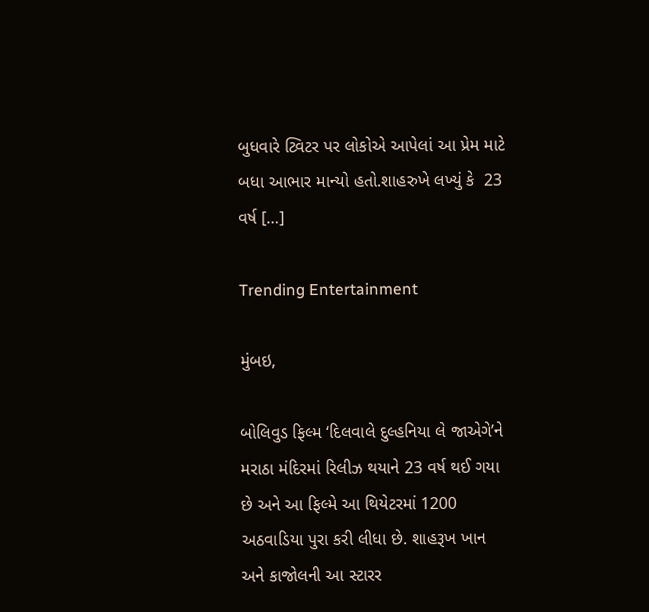બુધવારે ટ્વિટર પર લોકોએ આપેલાં આ પ્રેમ માટે બધા આભાર માન્યો હતો.શાહરુખે લખ્યું કે  23 વર્ષ […]

Trending Entertainment

મુંબઇ,

બોલિવુડ ફિલ્મ ‘દિલવાલે દુલ્હનિયા લે જાએગે’ને મરાઠા મંદિરમાં રિલીઝ થયાને 23 વર્ષ થઈ ગયા છે અને આ ફિલ્મે આ થિયેટરમાં 1200 અઠવાડિયા પુરા કરી લીધા છે. શાહરૂખ ખાન અને કાજોલની આ સ્ટારર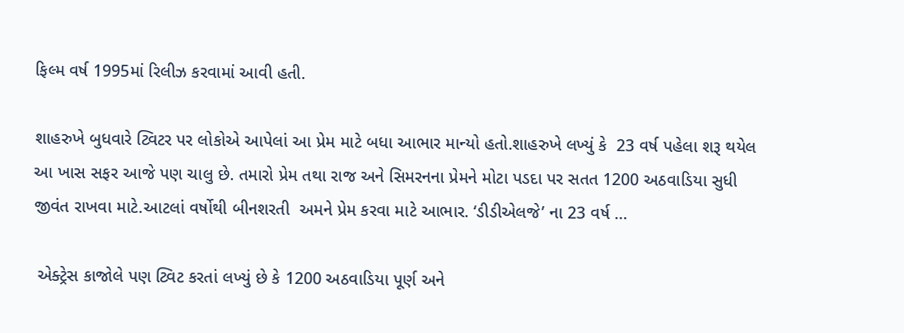ફિલ્મ વર્ષ 1995માં રિલીઝ કરવામાં આવી હતી.

શાહરુખે બુધવારે ટ્વિટર પર લોકોએ આપેલાં આ પ્રેમ માટે બધા આભાર માન્યો હતો.શાહરુખે લખ્યું કે  23 વર્ષ પહેલા શરૂ થયેલ આ ખાસ સફર આજે પણ ચાલુ છે. તમારો પ્રેમ તથા રાજ અને સિમરનના પ્રેમને મોટા પડદા પર સતત 1200 અઠવાડિયા સુધી જીવંત રાખવા માટે.આટલાં વર્ષોથી બીનશરતી  અમને પ્રેમ કરવા માટે આભાર. ‘ડીડીએલજે’ ના 23 વર્ષ …

 એક્ટ્રેસ કાજોલે પણ ટ્વિટ કરતાં લખ્યું છે કે 1200 અઠવાડિયા પૂર્ણ અને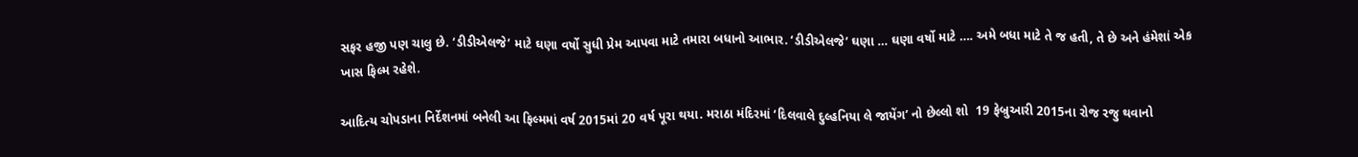સફર હજી પણ ચાલુ છે. ‘ડીડીએલજે’ માટે ઘણા વર્ષો સુધી પ્રેમ આપવા માટે તમારા બધાનો આભાર. ‘ડીડીએલજે’ ઘણા … ઘણા વર્ષો માટે …. અમે બધા માટે તે જ હતી, તે છે અને હંમેશાં એક ખાસ ફિલ્મ રહેશે.

આદિત્ય ચોપડાના નિર્દેશનમાં બનેલી આ ફિલ્મમાં વર્ષ 2015માં 20 વર્ષ પૂરા થયા. મરાઠા મંદિરમાં ‘દિલવાલે દુલ્હનિયા લે જાયેંગ’ નો છેલ્લો શો  19 ફેબ્રુઆરી 2015ના રોજ રજુ થવાનો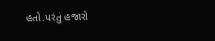હતો.પરંતું હજારો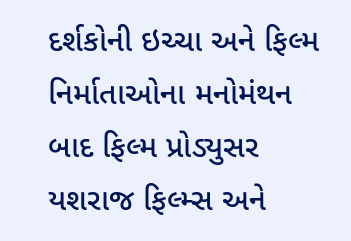દર્શકોની ઇચ્ચા અને ફિલ્મ નિર્માતાઓના મનોમંથન બાદ ફિલ્મ પ્રોડ્યુસર યશરાજ ફિલ્મ્સ અને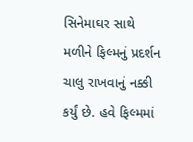સિનેમાઘર સાથે મળીને ફિલ્મનું પ્રદર્શન ચાલુ રાખવાનું નક્કી કર્યું છે. હવે ફિલ્મમાં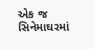એક જ સિનેમાઘરમાં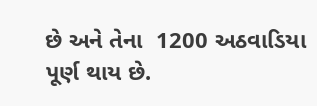છે અને તેના  1200 અઠવાડિયા પૂર્ણ થાય છે.